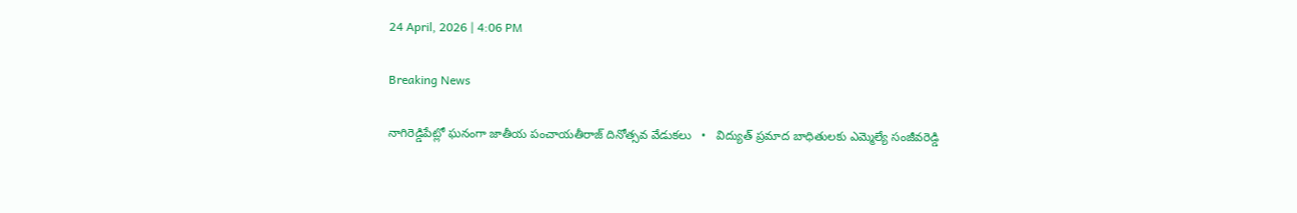24 April, 2026 | 4:06 PM

Breaking News

నాగిరెడ్డిపేట్లో ఘనంగా జాతీయ పంచాయతీరాజ్ దినోత్సవ వేడుకలు   •   విద్యుత్ ప్రమాద బాధితులకు ఎమ్మెల్యే సంజీవరెడ్డి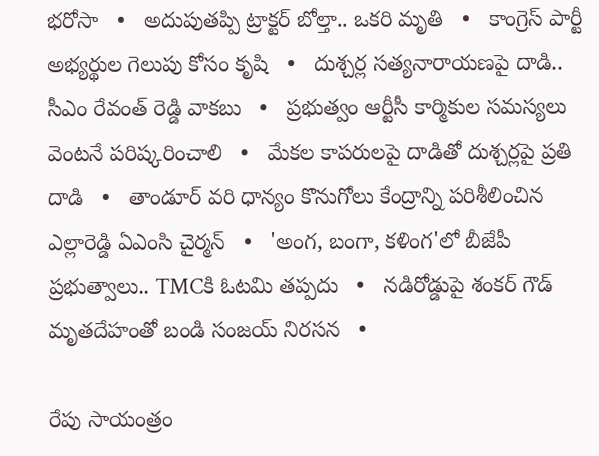భరోసా   •   అదుపుతప్పి ట్రాక్టర్ బోల్తా.. ఒకరి మృతి   •   కాంగ్రెస్ పార్టీ అభ్యర్థుల గెలుపు కోసం కృషి   •   దుశ్చర్ల సత్యనారాయణపై దాడి.. సీఎం రేవంత్ రెడ్డి వాకబు   •   ప్రభుత్వం ఆర్టీసీ కార్మికుల సమస్యలు వెంటనే పరిష్కరించాలి   •   మేకల కాపరులపై దాడితో దుశ్చర్లపై ప్రతి దాడి   •   తాండూర్ వరి ధాన్యం కొనుగోలు కేంద్రాన్ని పరిశీలించిన ఎల్లారెడ్డి ఏఎంసి చైర్మన్   •   'అంగ, బంగా, కళింగ'లో బీజేపీ ప్రభుత్వాలు.. TMCకి ఓటమి తప్పదు   •   నడిరోడ్డుపై శంకర్ గౌడ్ మృతదేహంతో బండి సంజయ్ నిరసన   •

రేపు సాయంత్రం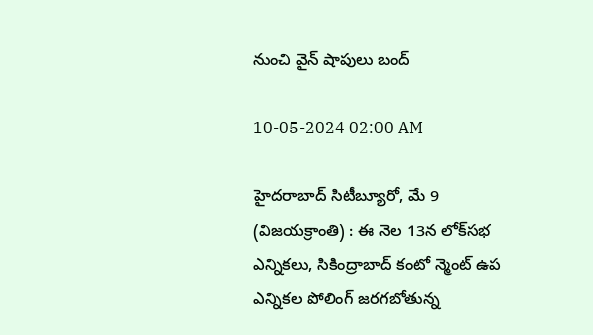నుంచి వైన్ షాపులు బంద్

10-05-2024 02:00 AM

హైదరాబాద్ సిటీబ్యూరో, మే 9 (విజయక్రాంతి) : ఈ నెల 13న లోక్‌సభ ఎన్నికలు, సికింద్రాబాద్ కంటో న్మెంట్ ఉప ఎన్నికల పోలింగ్ జరగబోతున్న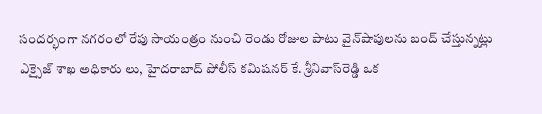సందర్భంగా నగరంలో రేపు సాయంత్రం నుంచి రెండు రోజుల పాటు వైన్‌షాపులను బంద్ చేస్తున్నట్లు ఎక్సైజ్ శాఖ అధికారు లు, హైదరాబాద్ పోలీస్ కమిషనర్ కే. శ్రీనివాస్‌రెడ్డి ఒక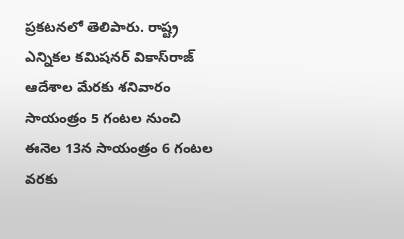ప్రకటనలో తెలిపారు. రాష్ట్ర ఎన్నికల కమిషనర్ వికాస్‌రాజ్ ఆదేశాల మేరకు శనివారం సాయంత్రం 5 గంటల నుంచి ఈనెల 13న సాయంత్రం 6 గంటల వరకు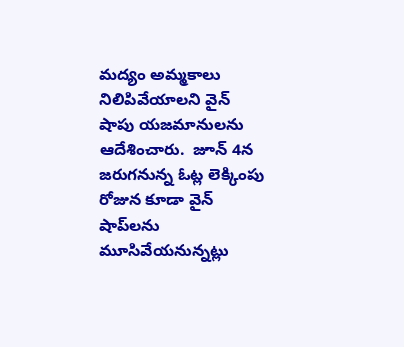మద్యం అమ్మకాలు నిలిపివేయాలని వైన్ షాపు యజమానులను ఆదేశించారు.  జూన్ 4న జరుగనున్న ఓట్ల లెక్కింపు రోజున కూడా వైన్ షాప్‌లను మూసివేయనున్నట్లు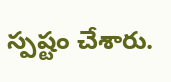స్పష్టం చేశారు.